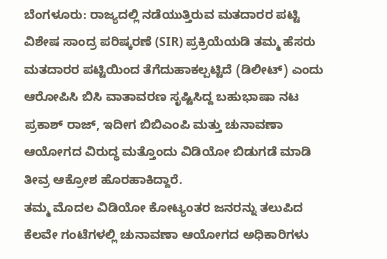ಬೆಂಗಳೂರು: ರಾಜ್ಯದಲ್ಲಿ ನಡೆಯುತ್ತಿರುವ ಮತದಾರರ ಪಟ್ಟಿ ವಿಶೇಷ ಸಾಂದ್ರ ಪರಿಷ್ಕರಣೆ (SIR) ಪ್ರಕ್ರಿಯೆಯಡಿ ತಮ್ಮ ಹೆಸರು ಮತದಾರರ ಪಟ್ಟಿಯಿಂದ ತೆಗೆದುಹಾಕಲ್ಪಟ್ಟಿದೆ (ಡಿಲೀಟ್) ಎಂದು ಆರೋಪಿಸಿ ಬಿಸಿ ವಾತಾವರಣ ಸೃಷ್ಟಿಸಿದ್ದ ಬಹುಭಾಷಾ ನಟ ಪ್ರಕಾಶ್ ರಾಜ್, ಇದೀಗ ಬಿಬಿಎಂಪಿ ಮತ್ತು ಚುನಾವಣಾ ಆಯೋಗದ ವಿರುದ್ಧ ಮತ್ತೊಂದು ವಿಡಿಯೋ ಬಿಡುಗಡೆ ಮಾಡಿ ತೀವ್ರ ಆಕ್ರೋಶ ಹೊರಹಾಕಿದ್ದಾರೆ.
ತಮ್ಮ ಮೊದಲ ವಿಡಿಯೋ ಕೋಟ್ಯಂತರ ಜನರನ್ನು ತಲುಪಿದ ಕೆಲವೇ ಗಂಟೆಗಳಲ್ಲಿ ಚುನಾವಣಾ ಆಯೋಗದ ಅಧಿಕಾರಿಗಳು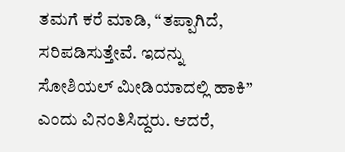ತಮಗೆ ಕರೆ ಮಾಡಿ, “ತಪ್ಪಾಗಿದೆ, ಸರಿಪಡಿಸುತ್ತೇವೆ. ಇದನ್ನು ಸೋಶಿಯಲ್ ಮೀಡಿಯಾದಲ್ಲಿ ಹಾಕಿ” ಎಂದು ವಿನಂತಿಸಿದ್ದರು. ಆದರೆ,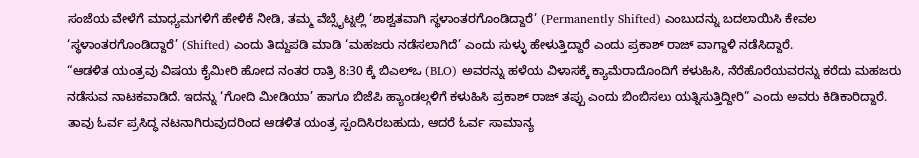ಸಂಜೆಯ ವೇಳೆಗೆ ಮಾಧ್ಯಮಗಳಿಗೆ ಹೇಳಿಕೆ ನೀಡಿ, ತಮ್ಮ ವೆಬ್ಸೈಟ್ನಲ್ಲಿ ‘ಶಾಶ್ವತವಾಗಿ ಸ್ಥಳಾಂತರಗೊಂಡಿದ್ದಾರೆ’ (Permanently Shifted) ಎಂಬುದನ್ನು ಬದಲಾಯಿಸಿ ಕೇವಲ ‘ಸ್ಥಳಾಂತರಗೊಂಡಿದ್ದಾರೆ’ (Shifted) ಎಂದು ತಿದ್ದುಪಡಿ ಮಾಡಿ ‘ಮಹಜರು ನಡೆಸಲಾಗಿದೆ’ ಎಂದು ಸುಳ್ಳು ಹೇಳುತ್ತಿದ್ದಾರೆ ಎಂದು ಪ್ರಕಾಶ್ ರಾಜ್ ವಾಗ್ದಾಳಿ ನಡೆಸಿದ್ದಾರೆ.
“ಆಡಳಿತ ಯಂತ್ರವು ವಿಷಯ ಕೈಮೀರಿ ಹೋದ ನಂತರ ರಾತ್ರಿ 8:30 ಕ್ಕೆ ಬಿಎಲ್ಒ (BLO) ಅವರನ್ನು ಹಳೆಯ ವಿಳಾಸಕ್ಕೆ ಕ್ಯಾಮೆರಾದೊಂದಿಗೆ ಕಳುಹಿಸಿ, ನೆರೆಹೊರೆಯವರನ್ನು ಕರೆದು ಮಹಜರು ನಡೆಸುವ ನಾಟಕವಾಡಿದೆ. ಇದನ್ನು ‘ಗೋದಿ ಮೀಡಿಯಾ’ ಹಾಗೂ ಬಿಜೆಪಿ ಹ್ಯಾಂಡಲ್ಗಳಿಗೆ ಕಳುಹಿಸಿ ಪ್ರಕಾಶ್ ರಾಜ್ ತಪ್ಪು ಎಂದು ಬಿಂಬಿಸಲು ಯತ್ನಿಸುತ್ತಿದ್ದೀರಿ” ಎಂದು ಅವರು ಕಿಡಿಕಾರಿದ್ದಾರೆ.
ತಾವು ಓರ್ವ ಪ್ರಸಿದ್ಧ ನಟನಾಗಿರುವುದರಿಂದ ಆಡಳಿತ ಯಂತ್ರ ಸ್ಪಂದಿಸಿರಬಹುದು, ಆದರೆ ಓರ್ವ ಸಾಮಾನ್ಯ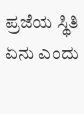ಪ್ರಜೆಯ ಸ್ಥಿತಿ ಏನು ಎಂದು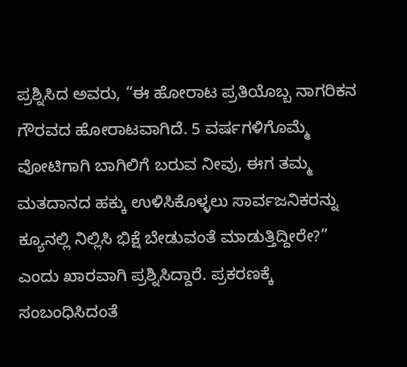ಪ್ರಶ್ನಿಸಿದ ಅವರು, “ಈ ಹೋರಾಟ ಪ್ರತಿಯೊಬ್ಬ ನಾಗರಿಕನ ಗೌರವದ ಹೋರಾಟವಾಗಿದೆ. 5 ವರ್ಷಗಳಿಗೊಮ್ಮೆ ವೋಟಿಗಾಗಿ ಬಾಗಿಲಿಗೆ ಬರುವ ನೀವು, ಈಗ ತಮ್ಮ ಮತದಾನದ ಹಕ್ಕು ಉಳಿಸಿಕೊಳ್ಳಲು ಸಾರ್ವಜನಿಕರನ್ನು ಕ್ಯೂನಲ್ಲಿ ನಿಲ್ಲಿಸಿ ಭಿಕ್ಷೆ ಬೇಡುವಂತೆ ಮಾಡುತ್ತಿದ್ದೀರೇ?” ಎಂದು ಖಾರವಾಗಿ ಪ್ರಶ್ನಿಸಿದ್ದಾರೆ. ಪ್ರಕರಣಕ್ಕೆ ಸಂಬಂಧಿಸಿದಂತೆ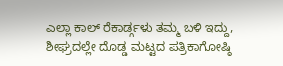ಎಲ್ಲಾ ಕಾಲ್ ರೆಕಾರ್ಡ್ಗಳು ತಮ್ಮ ಬಳಿ ಇದ್ದು, ಶೀಘ್ರದಲ್ಲೇ ದೊಡ್ಡ ಮಟ್ಟದ ಪತ್ರಿಕಾಗೋಷ್ಠಿ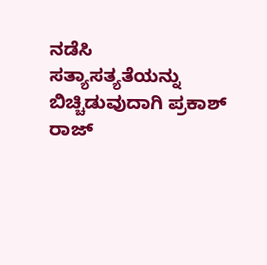ನಡೆಸಿ ಸತ್ಯಾಸತ್ಯತೆಯನ್ನು ಬಿಚ್ಚಿಡುವುದಾಗಿ ಪ್ರಕಾಶ್ ರಾಜ್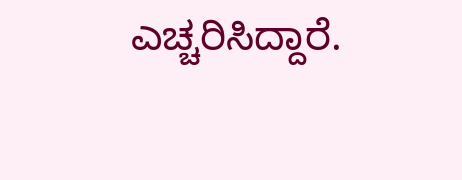ಎಚ್ಚರಿಸಿದ್ದಾರೆ.